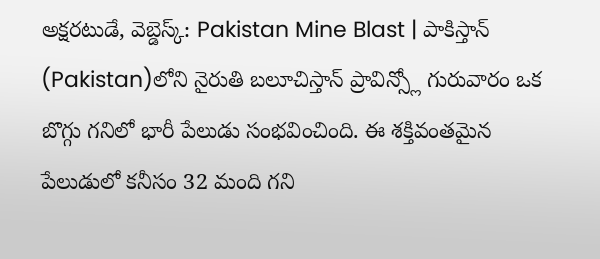అక్షరటుడే, వెబ్డెస్క్: Pakistan Mine Blast | పాకిస్తాన్ (Pakistan)లోని నైరుతి బలూచిస్తాన్ ప్రావిన్స్లో గురువారం ఒక బొగ్గు గనిలో భారీ పేలుడు సంభవించింది. ఈ శక్తివంతమైన పేలుడులో కనీసం 32 మంది గని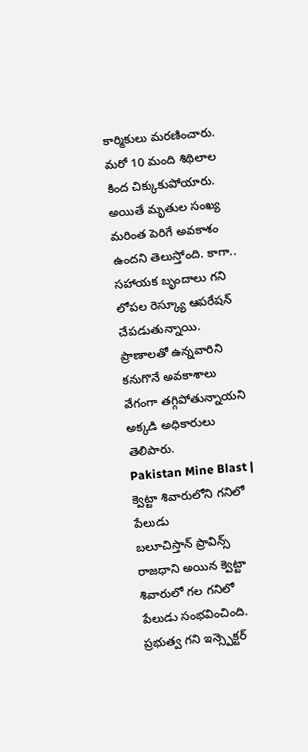కార్మికులు మరణించారు. మరో 10 మంది శిథిలాల కింద చిక్కుకుపోయారు.
అయితే మృతుల సంఖ్య మరింత పెరిగే అవకాశం ఉందని తెలుస్తోంది. కాగా.. సహాయక బృందాలు గని లోపల రెస్క్యూ ఆపరేషన్ చేపడుతున్నాయి. ప్రాణాలతో ఉన్నవారిని కనుగొనే అవకాశాలు వేగంగా తగ్గిపోతున్నాయని అక్కడి అధికారులు తెలిపారు.
Pakistan Mine Blast | క్వెట్టా శివారులోని గనిలో పేలుడు
బలూచిస్తాన్ ప్రావిన్స్ రాజధాని అయిన క్వెట్టా శివారులో గల గనిలో పేలుడు సంభవించింది. ప్రభుత్వ గని ఇన్స్పెక్టర్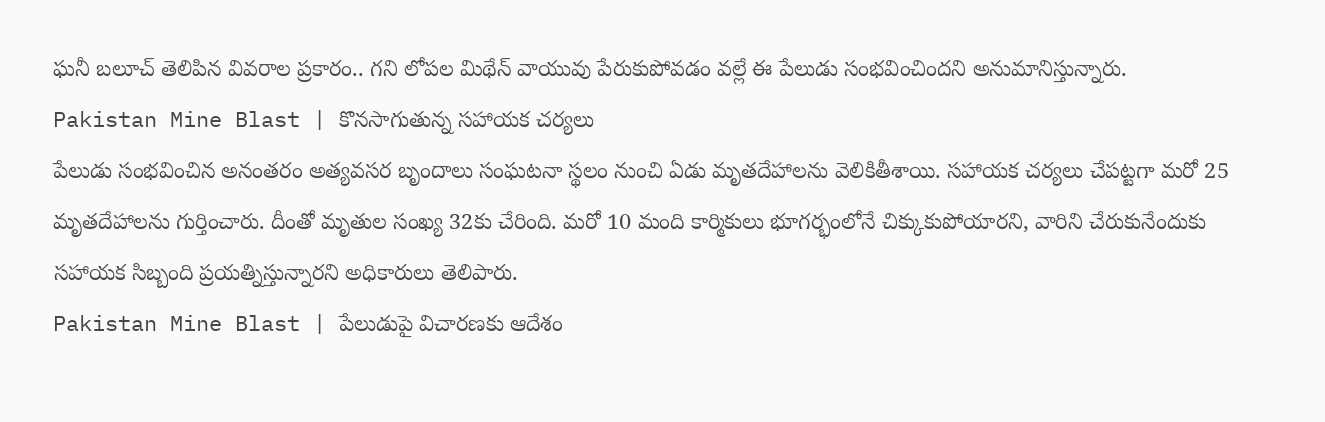ఘనీ బలూచ్ తెలిపిన వివరాల ప్రకారం.. గని లోపల మిథేన్ వాయువు పేరుకుపోవడం వల్లే ఈ పేలుడు సంభవించిందని అనుమానిస్తున్నారు.
Pakistan Mine Blast | కొనసాగుతున్న సహాయక చర్యలు
పేలుడు సంభవించిన అనంతరం అత్యవసర బృందాలు సంఘటనా స్థలం నుంచి ఏడు మృతదేహాలను వెలికితీశాయి. సహాయక చర్యలు చేపట్టగా మరో 25 మృతదేహాలను గుర్తించారు. దీంతో మృతుల సంఖ్య 32కు చేరింది. మరో 10 మంది కార్మికులు భూగర్భంలోనే చిక్కుకుపోయారని, వారిని చేరుకునేందుకు సహాయక సిబ్బంది ప్రయత్నిస్తున్నారని అధికారులు తెలిపారు.
Pakistan Mine Blast | పేలుడుపై విచారణకు ఆదేశం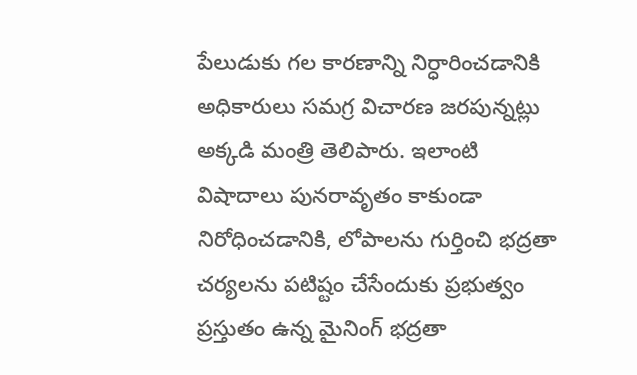పేలుడుకు గల కారణాన్ని నిర్ధారించడానికి అధికారులు సమగ్ర విచారణ జరపున్నట్లు అక్కడి మంత్రి తెలిపారు. ఇలాంటి విషాదాలు పునరావృతం కాకుండా నిరోధించడానికి, లోపాలను గుర్తించి భద్రతా చర్యలను పటిష్టం చేసేందుకు ప్రభుత్వం ప్రస్తుతం ఉన్న మైనింగ్ భద్రతా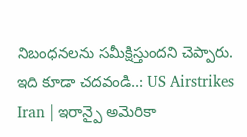నిబంధనలను సమీక్షిస్తుందని చెప్పారు.
ఇది కూడా చదవండి..: US Airstrikes Iran | ఇరాన్పై అమెరికా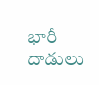భారీ దాడులు